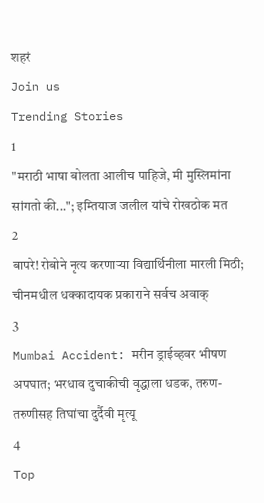शहरं
Join us
Trending Stories
1
"मराठी भाषा बोलता आलीच पाहिजे, मी मुस्लिमांना सांगतो की..."; इम्तियाज जलील यांचे रोखठोक मत
2
बापरे! रोबोने नृत्य करणाऱ्या विद्यार्थिनीला मारली मिठी; चीनमधील धक्कादायक प्रकाराने सर्वच अवाक्
3
Mumbai Accident: मरीन ड्राईव्हवर भीषण अपघात; भरधाव दुचाकीची वृद्धाला धडक, तरुण-तरुणीसह तिघांचा दुर्दैवी मृत्यू
4
Top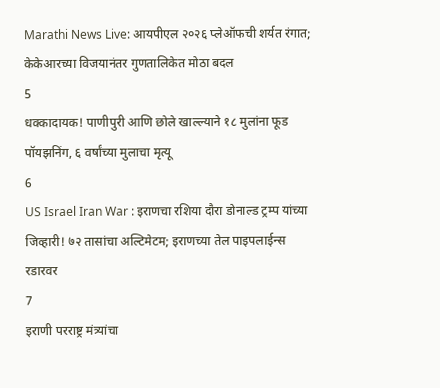Marathi News Live: आयपीएल २०२६ प्लेऑफची शर्यत रंगात; केकेआरच्या विजयानंतर गुणतालिकेत मोठा बदल
5
धक्कादायक! पाणीपुरी आणि छोले खाल्ल्याने १८ मुलांना फूड पॉयझनिंग, ६ वर्षांच्या मुलाचा मृत्यू
6
US Israel Iran War : इराणचा रशिया दौरा डोनाल्ड ट्रम्प यांच्या जिव्हारी! ७२ तासांचा अल्टिमेटम; इराणच्या तेल पाइपलाईन्स रडारवर
7
इराणी परराष्ट्र मंत्र्यांचा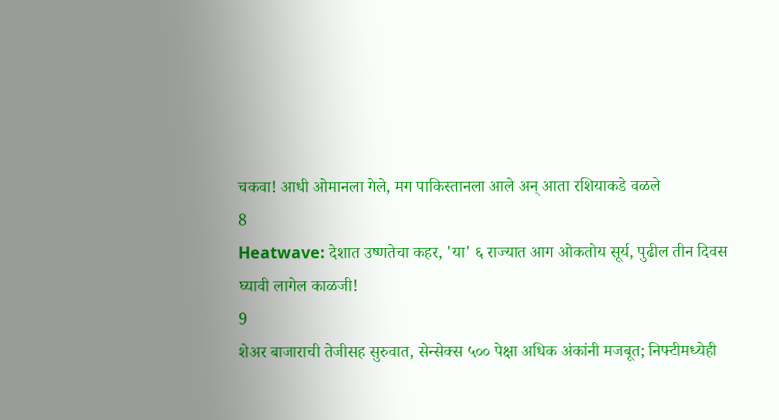चकवा! आधी ओमानला गेले, मग पाकिस्तानला आले अन् आता रशियाकडे वळले
8
Heatwave: देशात उष्णतेचा कहर, 'या' ६ राज्यात आग ओकतोय सूर्य, पुढील तीन दिवस घ्यावी लागेल काळजी!
9
शेअर बाजाराची तेजीसह सुरुवात, सेन्सेक्स ५०० पेक्षा अधिक अंकांनी मजबूत; निफ्टीमध्येही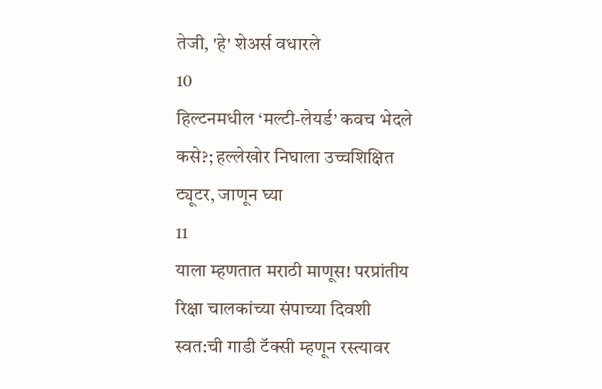तेजी, 'हे' शेअर्स वधारले
10
हिल्टनमधील ‘मल्टी-लेयर्ड’ कवच भेदले कसे?; हल्लेखोर निघाला उच्चशिक्षित ट्यूटर, जाणून घ्या
11
याला म्हणतात मराठी माणूस! परप्रांतीय रिक्षा चालकांच्या संपाच्या दिवशी स्वत:ची गाडी टॅक्सी म्हणून रस्त्यावर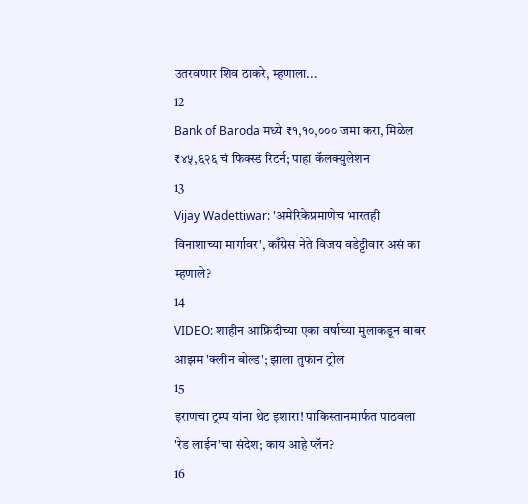उतरवणार शिव ठाकरे, म्हणाला...
12
Bank of Baroda मध्ये ₹१,१०,००० जमा करा, मिळेल ₹४५,६२६ चं फिक्स्ड रिटर्न; पाहा कॅलक्युलेशन
13
Vijay Wadettiwar: 'अमेरिकेप्रमाणेच भारतही विनाशाच्या मार्गावर', काँग्रेस नेते विजय वडेट्टीवार असं का म्हणाले?
14
VIDEO: शाहीन आफ्रिदीच्या एका वर्षाच्या मुलाकडून बाबर आझम 'क्लीन बोल्ड'; झाला तुफान ट्रोल
15
इराणचा ट्रम्प यांना थेट इशारा! पाकिस्तानमार्फत पाठवला 'रेड लाईन'चा संदेश; काय आहे प्लॅन?
16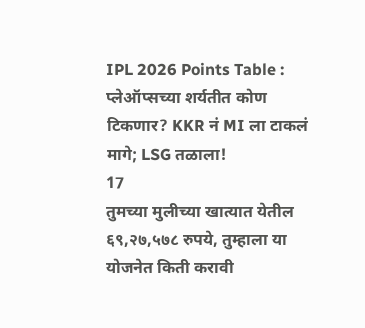IPL 2026 Points Table : प्लेऑप्सच्या शर्यतीत कोण टिकणार? KKR नं MI ला टाकलं मागे; LSG तळाला!
17
तुमच्या मुलीच्या खात्यात येतील ६९,२७,५७८ रुपये, तुम्हाला या योजनेत किती करावी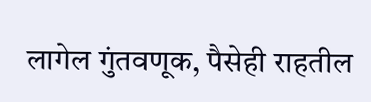लागेल गुंतवणूक, पैसेही राहतील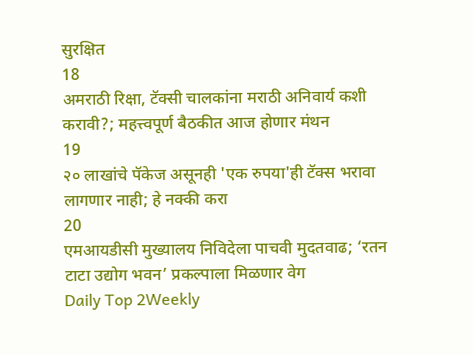सुरक्षित
18
अमराठी रिक्षा, टॅक्सी चालकांना मराठी अनिवार्य कशी करावी?; महत्त्वपूर्ण बैठकीत आज होणार मंथन
19
२० लाखांचे पॅकेज असूनही 'एक रुपया'ही टॅक्स भरावा लागणार नाही; हे नक्की करा
20
एमआयडीसी मुख्यालय निविदेला पाचवी मुदतवाढ; ‘रतन टाटा उद्योग भवन’ प्रकल्पाला मिळणार वेग
Daily Top 2Weekly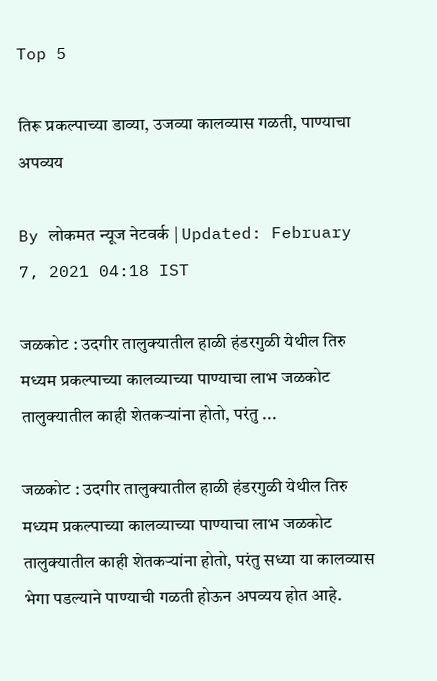Top 5

तिरू प्रकल्पाच्या डाव्या, उजव्या कालव्यास गळती, पाण्याचा अपव्यय

By लोकमत न्यूज नेटवर्क | Updated: February 7, 2021 04:18 IST

जळकोट : उदगीर तालुक्यातील हाळी हंडरगुळी येथील तिरु मध्यम प्रकल्पाच्या कालव्याच्या पाण्याचा लाभ जळकोट तालुक्यातील काही शेतकऱ्यांना होतो, परंतु ...

जळकोट : उदगीर तालुक्यातील हाळी हंडरगुळी येथील तिरु मध्यम प्रकल्पाच्या कालव्याच्या पाण्याचा लाभ जळकोट तालुक्यातील काही शेतकऱ्यांना होतो, परंतु सध्या या कालव्यास भेगा पडल्याने पाण्याची गळती होऊन अपव्यय होत आहे.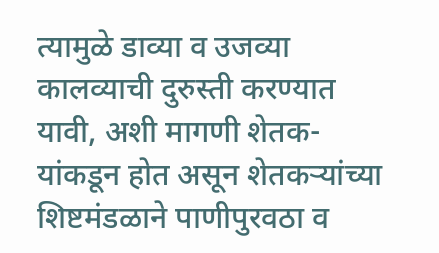त्यामुळे डाव्या व उजव्या कालव्याची दुरुस्ती करण्यात यावी, अशी मागणी शेतक-यांकडून होत असून शेतकऱ्यांच्या शिष्टमंडळाने पाणीपुरवठा व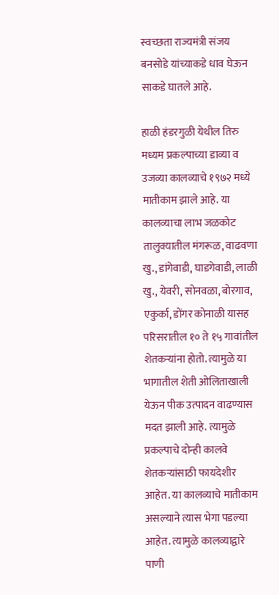स्वच्छता राज्यमंत्री संजय बनसोडे यांच्याकडे धाव घेऊन साकडे घातले आहे.

हाळी हंडरगुळी येथील तिरु मध्यम प्रकल्पाच्या डाव्या व उजव्या कालव्याचे १९७२ मध्ये मातीकाम झाले आहे. या कालव्याचा लाभ जळकोट तालुक्यातील मंगरूळ, वाढवणा खु., डांगेवाडी, घाडगेवाडी, लाळी खु., येवरी, सोनवळा, बोरगाव, एकुर्का, डोंगर कोनाळी यासह परिसरातील १० ते १५ गावांतील शेतकऱ्यांना होतो. त्यामुळे या भागातील शेती ओलिताखाली येऊन पीक उत्पादन वाढण्यास मदत झाली आहे. त्यामुळे प्रकल्पाचे दोन्ही कालवे शेतकऱ्यांसाठी फायदेशीर आहेत. या कालव्याचे मातीकाम असल्याने त्यास भेगा पडल्या आहेत. त्यामुळे कालव्याद्वारे पाणी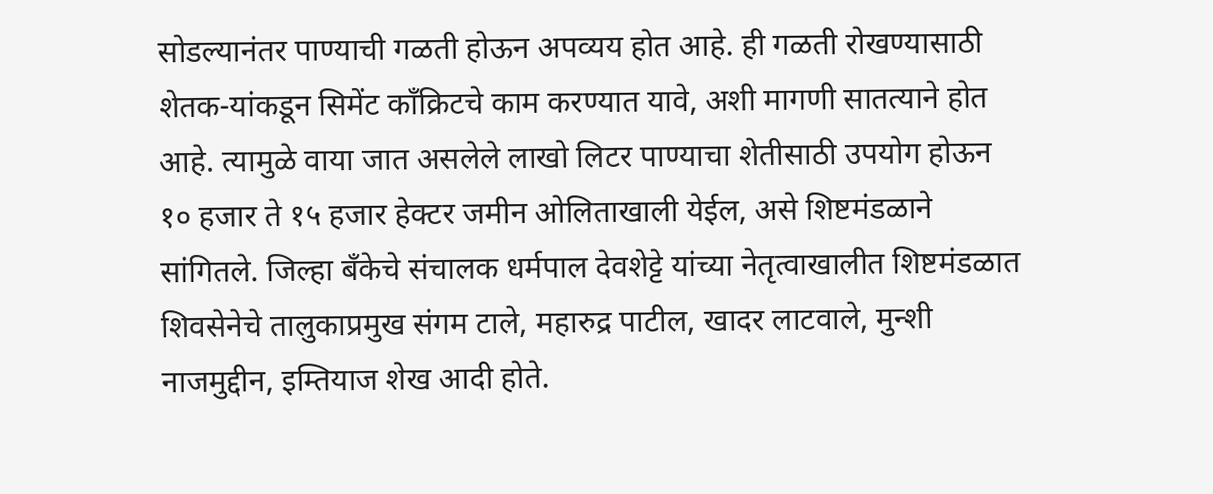सोडल्यानंतर पाण्याची गळती होऊन अपव्यय होत आहे. ही गळती रोखण्यासाठी शेतक-यांकडून सिमेंट काँक्रिटचे काम करण्यात यावे, अशी मागणी सातत्याने होत आहे. त्यामुळे वाया जात असलेले लाखो लिटर पाण्याचा शेतीसाठी उपयोग होऊन १० हजार ते १५ हजार हेक्टर जमीन ओलिताखाली येईल, असे शिष्टमंडळाने सांगितले. जिल्हा बँकेचे संचालक धर्मपाल देवशेट्टे यांच्या नेतृत्वाखालीत शिष्टमंडळात शिवसेनेचे तालुकाप्रमुख संगम टाले, महारुद्र पाटील, खादर लाटवाले, मुन्शी नाजमुद्दीन, इम्तियाज शेख आदी होते.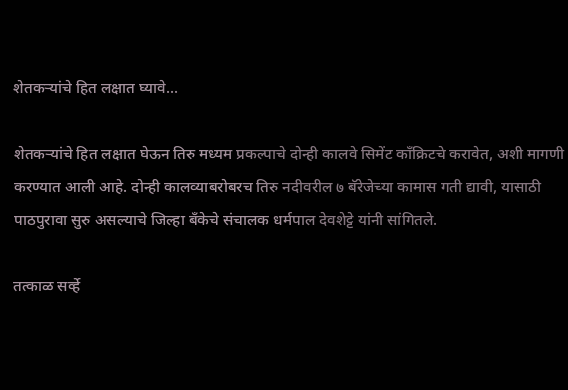शेतकऱ्यांचे हित लक्षात घ्यावे...

शेतकऱ्यांचे हित लक्षात घेऊन तिरु मध्यम प्रकल्पाचे दोन्ही कालवे सिमेंट काँक्रिटचे करावेत, अशी मागणी करण्यात आली आहे. दोन्ही कालव्याबरोबरच तिरु नदीवरील ७ बॅरेजेच्या कामास गती द्यावी, यासाठी पाठपुरावा सुरु असल्याचे जिल्हा बँकेचे संचालक धर्मपाल देवशेट्टे यांनी सांगितले.

तत्काळ सर्व्हे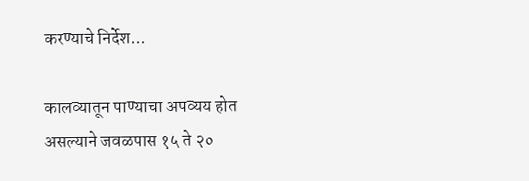करण्याचे निर्देश...

कालव्यातून पाण्याचा अपव्यय होत असल्याने जवळपास १५ ते २०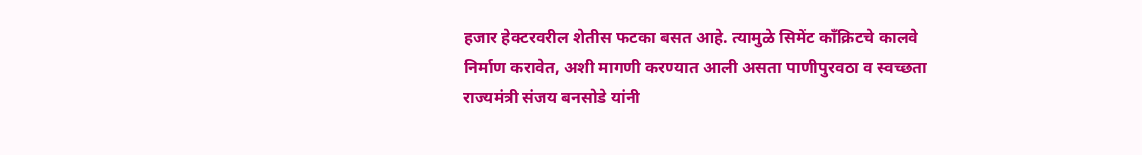हजार हेक्टरवरील शेतीस फटका बसत आहे. त्यामुळे सिमेंट काँक्रिटचे कालवे निर्माण करावेत, अशी मागणी करण्यात आली असता पाणीपुरवठा व स्वच्छता राज्यमंत्री संजय बनसोडे यांनी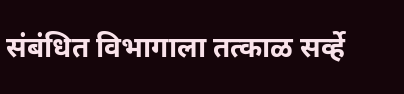संबंधित विभागाला तत्काळ सर्व्हे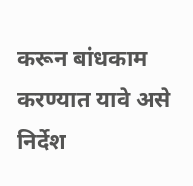करून बांधकाम करण्यात यावे असे निर्देश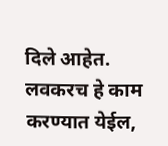दिले आहेत. लवकरच हे काम करण्यात येईल,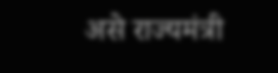असे राज्यमंत्री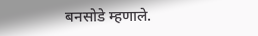बनसोडे म्हणाले.